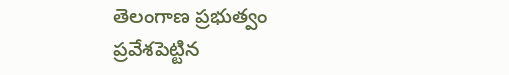తెలంగాణ ప్రభుత్వం ప్రవేశపెట్టిన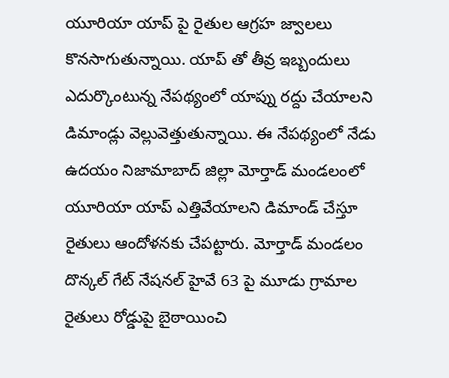యూరియా యాప్ పై రైతుల ఆగ్రహ జ్వాలలు కొనసాగుతున్నాయి. యాప్ తో తీవ్ర ఇబ్బందులు ఎదుర్కొంటున్న నేపథ్యంలో యాప్ను రద్దు చేయాలని డిమాండ్లు వెల్లువెత్తుతున్నాయి. ఈ నేపథ్యంలో నేడు ఉదయం నిజామాబాద్ జిల్లా మోర్తాడ్ మండలంలో యూరియా యాప్ ఎత్తివేయాలని డిమాండ్ చేస్తూ రైతులు ఆందోళనకు చేపట్టారు. మోర్తాడ్ మండలం దొన్కల్ గేట్ నేషనల్ హైవే 63 పై మూడు గ్రామాల రైతులు రోడ్డుపై బైఠాయించి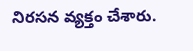నిరసన వ్యక్తం చేశారు.